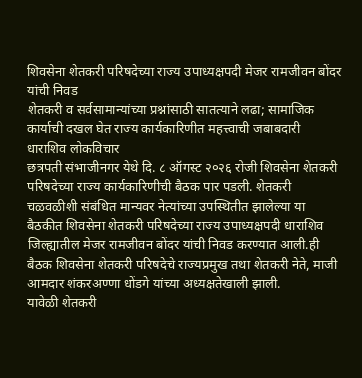शिवसेना शेतकरी परिषदेच्या राज्य उपाध्यक्षपदी मेजर रामजीवन बोंदर यांची निवड
शेतकरी व सर्वसामान्यांच्या प्रश्नांसाठी सातत्याने लढा; सामाजिक कार्याची दखल घेत राज्य कार्यकारिणीत महत्त्वाची जबाबदारी
धाराशिव लोकविचार
छत्रपती संभाजीनगर येथे दि. ८ ऑगस्ट २०२६ रोजी शिवसेना शेतकरी परिषदेच्या राज्य कार्यकारिणीची बैठक पार पडली. शेतकरी चळवळीशी संबंधित मान्यवर नेत्यांच्या उपस्थितीत झालेल्या या बैठकीत शिवसेना शेतकरी परिषदेच्या राज्य उपाध्यक्षपदी धाराशिव जिल्ह्यातील मेजर रामजीवन बोंदर यांची निवड करण्यात आली.ही बैठक शिवसेना शेतकरी परिषदेचे राज्यप्रमुख तथा शेतकरी नेते, माजी आमदार शंकरअण्णा धोंडगे यांच्या अध्यक्षतेखाली झाली.
यावेळी शेतकरी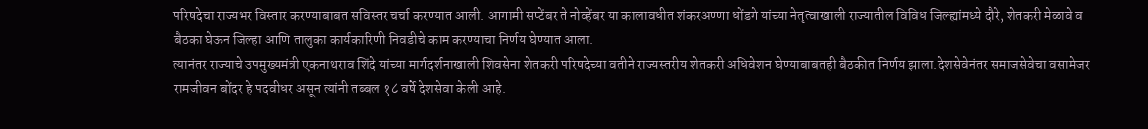परिषदेचा राज्यभर विस्तार करण्याबाबत सविस्तर चर्चा करण्यात आली. आगामी सप्टेंबर ते नोव्हेंबर या कालावधीत शंकरअण्णा धोंडगे यांच्या नेतृत्वाखाली राज्यातील विविध जिल्ह्यांमध्ये दौरे, शेतकरी मेळावे व बैठका घेऊन जिल्हा आणि तालुका कार्यकारिणी निवडीचे काम करण्याचा निर्णय घेण्यात आला.
त्यानंतर राज्याचे उपमुख्यमंत्री एकनाथराव शिंदे यांच्या मार्गदर्शनाखाली शिवसेना शेतकरी परिषदेच्या वतीने राज्यस्तरीय शेतकरी अधिवेशन घेण्याबाबतही बैठकीत निर्णय झाला.देशसेवेनंतर समाजसेवेचा वसामेजर रामजीवन बोंदर हे पदवीधर असून त्यांनी तब्बल १८ वर्षे देशसेवा केली आहे.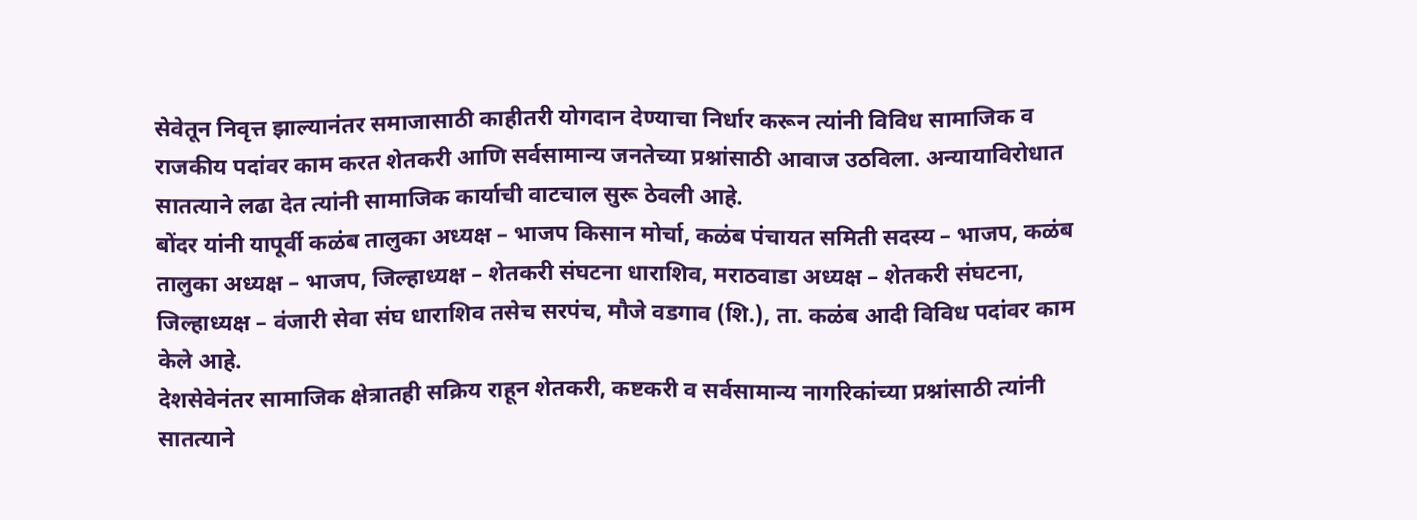सेवेतून निवृत्त झाल्यानंतर समाजासाठी काहीतरी योगदान देण्याचा निर्धार करून त्यांनी विविध सामाजिक व राजकीय पदांवर काम करत शेतकरी आणि सर्वसामान्य जनतेच्या प्रश्नांसाठी आवाज उठविला. अन्यायाविरोधात सातत्याने लढा देत त्यांनी सामाजिक कार्याची वाटचाल सुरू ठेवली आहे.
बोंदर यांनी यापूर्वी कळंब तालुका अध्यक्ष – भाजप किसान मोर्चा, कळंब पंचायत समिती सदस्य – भाजप, कळंब तालुका अध्यक्ष – भाजप, जिल्हाध्यक्ष – शेतकरी संघटना धाराशिव, मराठवाडा अध्यक्ष – शेतकरी संघटना, जिल्हाध्यक्ष – वंजारी सेवा संघ धाराशिव तसेच सरपंच, मौजे वडगाव (शि.), ता. कळंब आदी विविध पदांवर काम केले आहे.
देशसेवेनंतर सामाजिक क्षेत्रातही सक्रिय राहून शेतकरी, कष्टकरी व सर्वसामान्य नागरिकांच्या प्रश्नांसाठी त्यांनी सातत्याने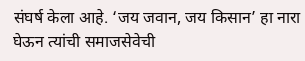संघर्ष केला आहे. ‘जय जवान, जय किसान’ हा नारा घेऊन त्यांची समाजसेवेची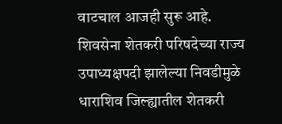वाटचाल आजही सुरू आहे.
शिवसेना शेतकरी परिषदेच्या राज्य उपाध्यक्षपदी झालेल्या निवडीमुळे धाराशिव जिल्ह्यातील शेतकरी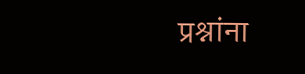प्रश्नांना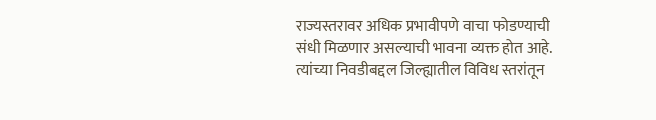राज्यस्तरावर अधिक प्रभावीपणे वाचा फोडण्याची संधी मिळणार असल्याची भावना व्यक्त होत आहे. त्यांच्या निवडीबद्दल जिल्ह्यातील विविध स्तरांतून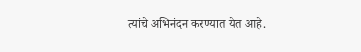त्यांचे अभिनंदन करण्यात येत आहे.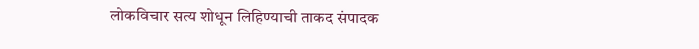लोकविचार सत्य शोधून लिहिण्याची ताकद संपादक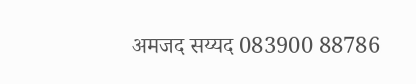अमजद सय्यद 083900 88786